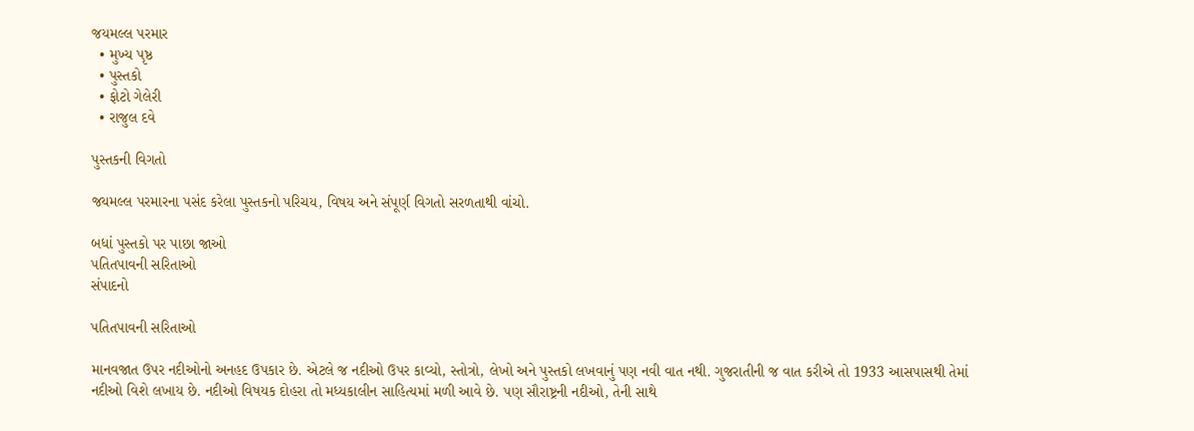જયમલ્લ પરમાર
  • મુખ્ય પૃષ્ઠ
  • પુસ્તકો
  • ફોટો ગેલેરી
  • રાજુલ દવે

પુસ્તકની વિગતો

જયમલ્લ પરમારના પસંદ કરેલા પુસ્તકનો પરિચય, વિષય અને સંપૂર્ણ વિગતો સરળતાથી વાંચો.

બધાં પુસ્તકો પર પાછા જાઓ
પતિતપાવની સરિતાઓ
સંપાદનો

પતિતપાવની સરિતાઓ

માનવજાત ઉપર નદીઓનો અનહદ ઉપકાર છે. એટલે જ નદીઓ ઉપર કાવ્યો, સ્તોત્રો, લેખો અને પુસ્તકો લખવાનું પણ નવી વાત નથી. ગુજરાતીની જ વાત કરીએ તો 1933 આસપાસથી તેમાં નદીઓ વિશે લખાય છે. નદીઓ વિષયક દોહરા તો મધ્યકાલીન સાહિત્યમાં મળી આવે છે. પણ સૌરાષ્ટ્રની નદીઓ, તેની સાથે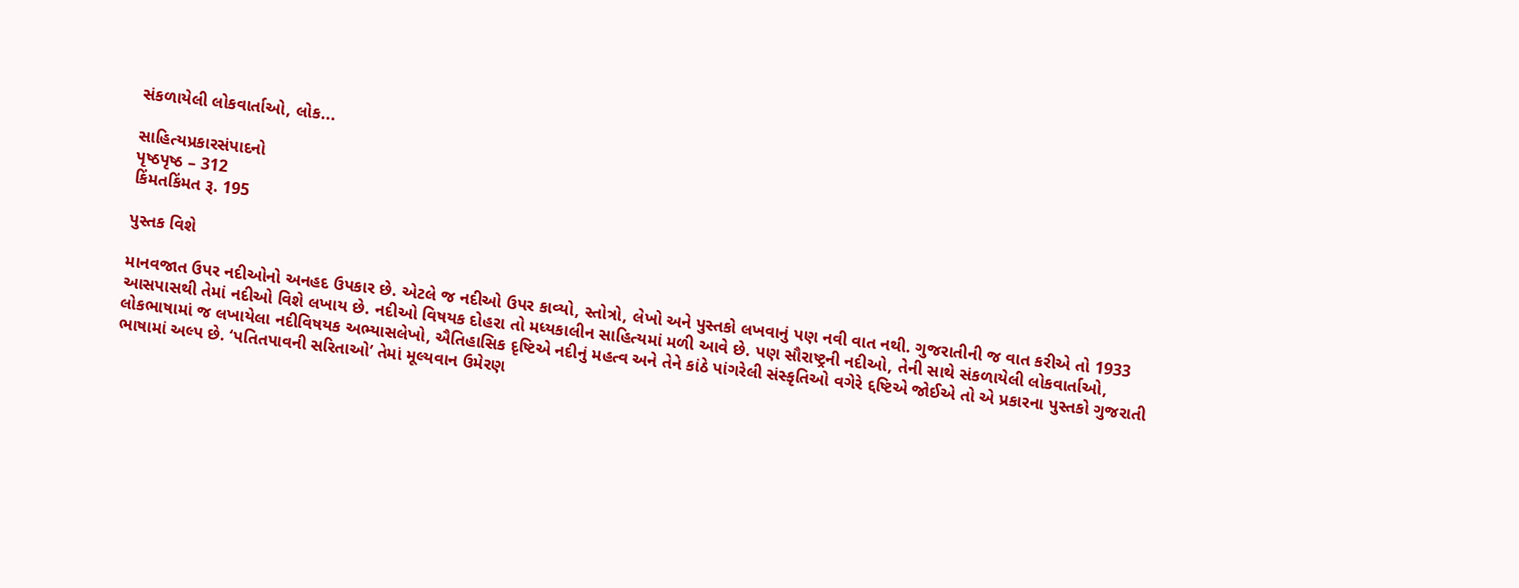સંકળાયેલી લોકવાર્તાઓ, લોક...

સાહિત્યપ્રકારસંપાદનો
પૃષ્ઠપૃષ્ઠ – 312
કિંમતકિંમત રૂ. 195

પુસ્તક વિશે

માનવજાત ઉપર નદીઓનો અનહદ ઉપકાર છે. એટલે જ નદીઓ ઉપર કાવ્યો, સ્તોત્રો, લેખો અને પુસ્તકો લખવાનું પણ નવી વાત નથી. ગુજરાતીની જ વાત કરીએ તો 1933 આસપાસથી તેમાં નદીઓ વિશે લખાય છે. નદીઓ વિષયક દોહરા તો મધ્યકાલીન સાહિત્યમાં મળી આવે છે. પણ સૌરાષ્ટ્રની નદીઓ, તેની સાથે સંકળાયેલી લોકવાર્તાઓ, લોકભાષામાં જ લખાયેલા નદીવિષયક અભ્યાસલેખો, ઐતિહાસિક દૃષ્ટિએ નદીનું મહત્વ અને તેને કાંઠે પાંગરેલી સંસ્કૃતિઓ વગેરે દ્દષ્ટિએ જોઈએ તો એ પ્રકારના પુસ્તકો ગુજરાતી ભાષામાં અલ્પ છે. ‘પતિતપાવની સરિતાઓ’ તેમાં મૂલ્યવાન ઉમેરણ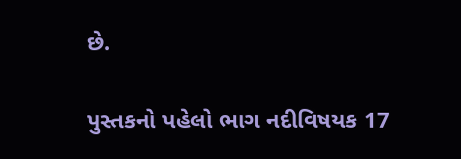છે.

પુસ્તકનો પહેલો ભાગ નદીવિષયક 17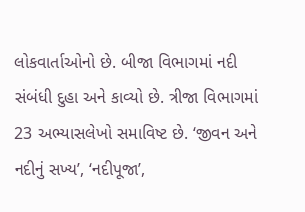લોકવાર્તાઓનો છે. બીજા વિભાગમાં નદી સંબંધી દુહા અને કાવ્યો છે. ત્રીજા વિભાગમાં 23 અભ્યાસલેખો સમાવિષ્ટ છે. ‘જીવન અને નદીનું સખ્ય’, ‘નદીપૂજા’,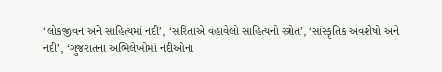‘લોકજીવન અને સાહિત્યમાં નદી’, ‘સરિતાએ વહાવેલો સાહિત્યનો સ્ત્રોત’, ‘સાંસ્કૃતિક અવશેષો અને નદી’, ‘ગુજરાતના અભિલેખોમાં નદીઓના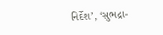નિર્દેશ’, ‘સુભદ્રા-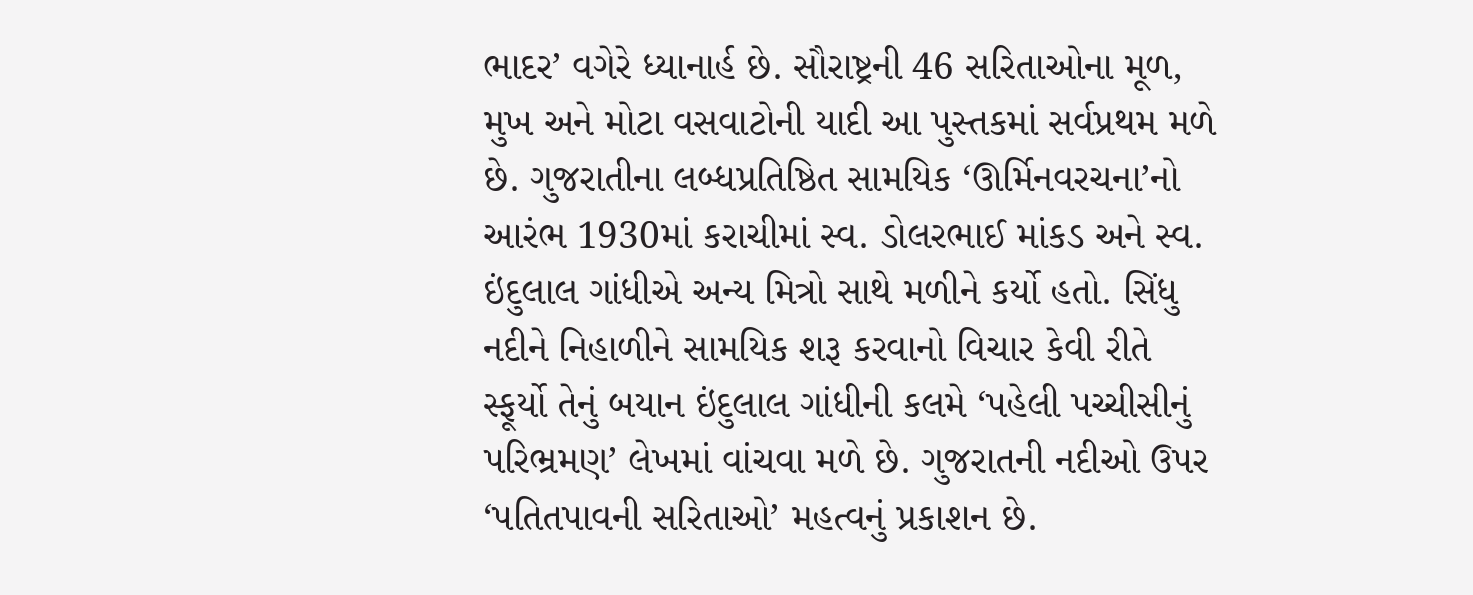ભાદર’ વગેરે ધ્યાનાર્હ છે. સૌરાષ્ટ્રની 46 સરિતાઓના મૂળ, મુખ અને મોટા વસવાટોની યાદી આ પુસ્તકમાં સર્વપ્રથમ મળે છે. ગુજરાતીના લબ્ધપ્રતિષ્ઠિત સામયિક ‘ઊર્મિનવરચના’નો આરંભ 1930માં કરાચીમાં સ્વ. ડોલરભાઈ માંકડ અને સ્વ. ઇંદુલાલ ગાંધીએ અન્ય મિત્રો સાથે મળીને કર્યો હતો. સિંધુ નદીને નિહાળીને સામયિક શરૂ કરવાનો વિચાર કેવી રીતે સ્ફૂર્યો તેનું બયાન ઇંદુલાલ ગાંધીની કલમે ‘પહેલી પચ્ચીસીનું પરિભ્રમણ’ લેખમાં વાંચવા મળે છે. ગુજરાતની નદીઓ ઉપર ‘પતિતપાવની સરિતાઓ’ મહત્વનું પ્રકાશન છે.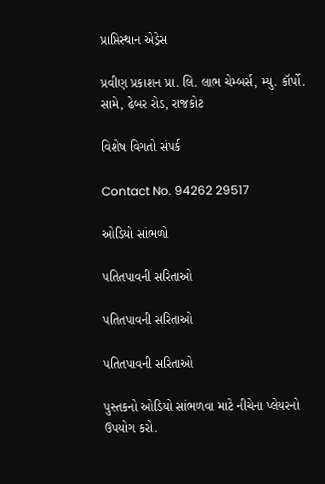પ્રાપ્તિસ્થાન એડ્રેસ

પ્રવીણ પ્રકાશન પ્રા. લિ. લાભ ચેમ્બર્સ, મ્યુ. કૉર્પો. સામે, ઢેબર રોડ, રાજકોટ

વિશેષ વિગતો સંપર્ક

Contact No. 94262 29517

ઓડિયો સાંભળો

પતિતપાવની સરિતાઓ

પતિતપાવની સરિતાઓ

પતિતપાવની સરિતાઓ

પુસ્તકનો ઓડિયો સાંભળવા માટે નીચેના પ્લેયરનો ઉપયોગ કરો.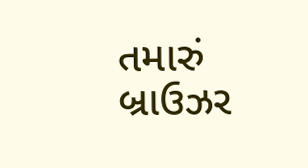તમારું બ્રાઉઝર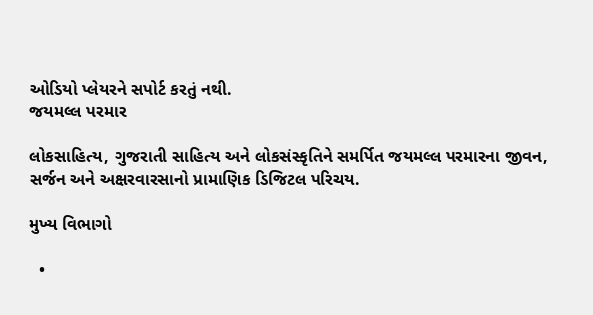ઓડિયો પ્લેયરને સપોર્ટ કરતું નથી.
જયમલ્લ પરમાર

લોકસાહિત્ય, ગુજરાતી સાહિત્ય અને લોકસંસ્કૃતિને સમર્પિત જયમલ્લ પરમારના જીવન, સર્જન અને અક્ષરવારસાનો પ્રામાણિક ડિજિટલ પરિચય.

મુખ્ય વિભાગો

  •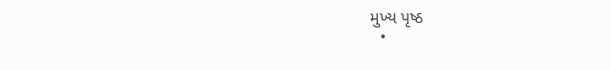મુખ્ય પૃષ્ઠ
  •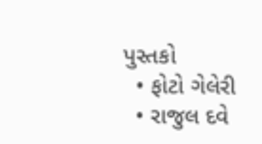પુસ્તકો
  • ફોટો ગેલેરી
  • રાજુલ દવે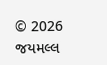© 2026 જયમલ્લ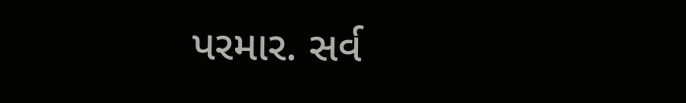પરમાર. સર્વ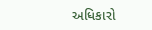અધિકારો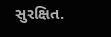સુરક્ષિત.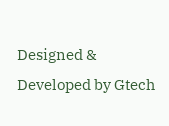Designed & Developed by Gtech